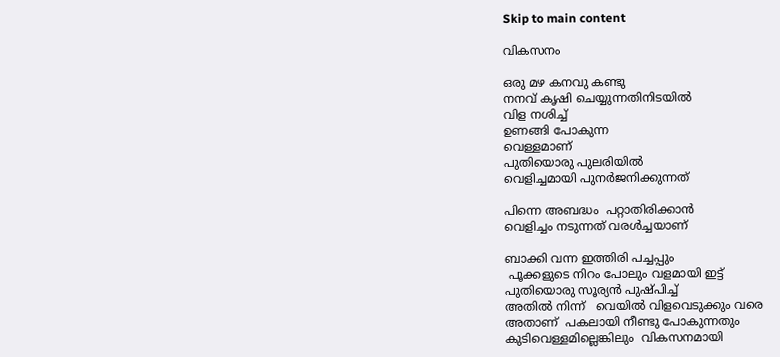Skip to main content

വികസനം

ഒരു മഴ കനവു കണ്ടു
നനവ്‌ കൃഷി ചെയ്യുന്നതിനിടയിൽ
വിള നശിച്ച്
ഉണങ്ങി പോകുന്ന
വെള്ളമാണ്
പുതിയൊരു പുലരിയിൽ
വെളിച്ചമായി പുനർജനിക്കുന്നത്

പിന്നെ അബദ്ധം  പറ്റാതിരിക്കാൻ
വെളിച്ചം നടുന്നത് വരൾച്ചയാണ്

ബാക്കി വന്ന ഇത്തിരി പച്ചപ്പും
 പൂക്കളുടെ നിറം പോലും വളമായി ഇട്ട്
പുതിയൊരു സൂര്യൻ പുഷ്പിച്ച്
അതിൽ നിന്ന്   വെയിൽ വിളവെടുക്കും വരെ
അതാണ്  പകലായി നീണ്ടു പോകുന്നതും
കുടിവെള്ളമില്ലെങ്കിലും  വികസനമായി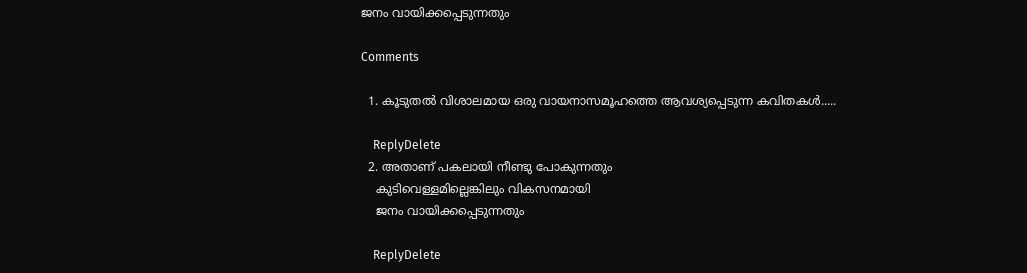ജനം വായിക്കപ്പെടുന്നതും

Comments

  1. കൂടുതൽ വിശാലമായ ഒരു വായനാസമൂഹത്തെ ആവശ്യപ്പെടുന്ന കവിതകൾ.....

    ReplyDelete
  2. അതാണ് പകലായി നീണ്ടു പോകുന്നതും
    കുടിവെള്ളമില്ലെങ്കിലും വികസനമായി
    ജനം വായിക്കപ്പെടുന്നതും

    ReplyDelete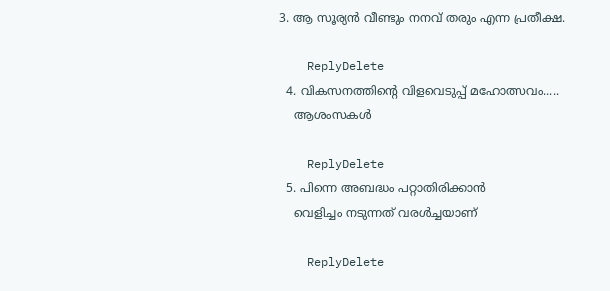3. ആ സൂര്യൻ വീണ്ടും നനവ്‌ തരും എന്ന പ്രതീക്ഷ.

    ReplyDelete
  4. വികസനത്തിന്‍റെ വിളവെടുപ്പ് മഹോത്സവം.....
    ആശംസകള്‍

    ReplyDelete
  5. പിന്നെ അബദ്ധം പറ്റാതിരിക്കാൻ
    വെളിച്ചം നടുന്നത് വരൾച്ചയാണ്

    ReplyDelete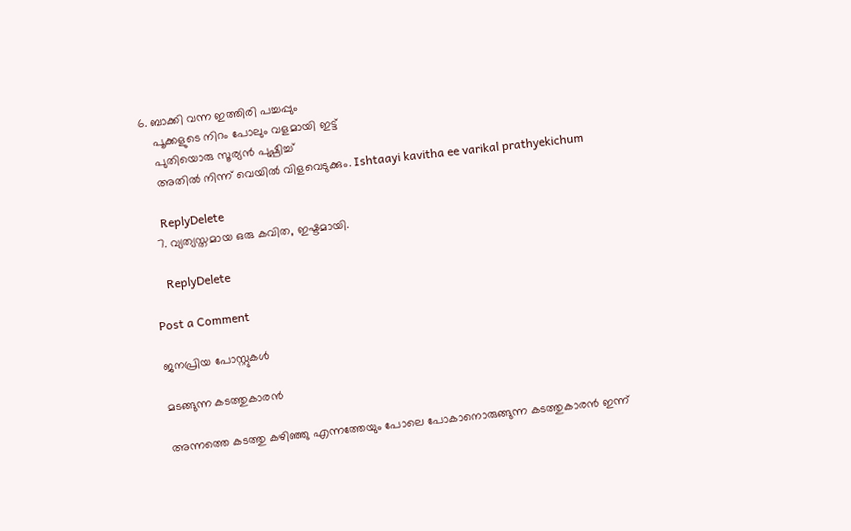6. ബാക്കി വന്ന ഇത്തിരി പച്ചപ്പും
    പൂക്കളുടെ നിറം പോലും വളമായി ഇട്ട്
    പുതിയൊരു സൂര്യൻ പുഷ്പിച്ച്
    അതിൽ നിന്ന് വെയിൽ വിളവെടുക്കും. Ishtaayi kavitha ee varikal prathyekichum

    ReplyDelete
  7. വ്യത്യസ്തമായ ഒരു കവിത, ഇഷ്ടമായി.

    ReplyDelete

Post a Comment

ജനപ്രിയ പോസ്റ്റുകൾ

മടങ്ങുന്ന കടത്തുകാരൻ

അന്നത്തെ കടത്തു കഴിഞ്ഞു എന്നത്തേയും പോലെ പോകാനൊരുങ്ങുന്ന കടത്തുകാരൻ ഇന്ന്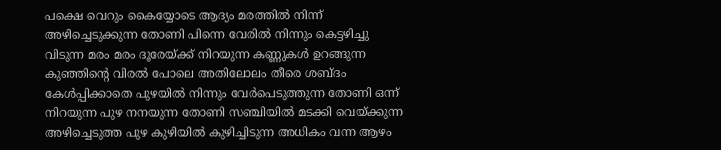പക്ഷെ വെറും കൈയ്യോടെ ആദ്യം മരത്തിൽ നിന്ന് അഴിച്ചെടുക്കുന്ന തോണി പിന്നെ വേരിൽ നിന്നും കെട്ടഴിച്ചു വിടുന്ന മരം മരം ദൂരേയ്ക്ക് നിറയുന്ന കണ്ണുകൾ ഉറങ്ങുന്ന കുഞ്ഞിന്റെ വിരൽ പോലെ അതിലോലം തീരെ ശബ്ദം കേൾപ്പിക്കാതെ പുഴയിൽ നിന്നും വേർപെടുത്തുന്ന തോണി ഒന്ന് നിറയുന്ന പുഴ നനയുന്ന തോണി സഞ്ചിയിൽ മടക്കി വെയ്ക്കുന്ന അഴിച്ചെടുത്ത പുഴ കുഴിയിൽ കുഴിച്ചിടുന്ന അധികം വന്ന ആഴം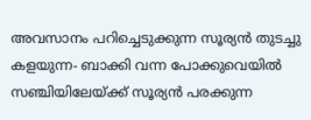അവസാനം പറിച്ചെടുക്കുന്ന സൂര്യൻ തുടച്ചു കളയുന്ന- ബാക്കി വന്ന പോക്കുവെയിൽ സഞ്ചിയിലേയ്ക്ക് സൂര്യൻ പരക്കുന്ന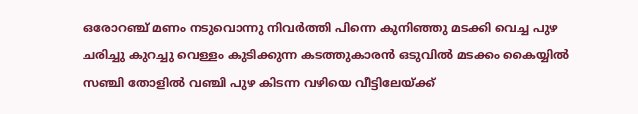ഒരോറഞ്ച് മണം നടുവൊന്നു നിവർത്തി പിന്നെ കുനിഞ്ഞു മടക്കി വെച്ച പുഴ ചരിച്ചു കുറച്ചു വെള്ളം കുടിക്കുന്ന കടത്തുകാരൻ ഒടുവിൽ മടക്കം കൈയ്യിൽ സഞ്ചി തോളിൽ വഞ്ചി പുഴ കിടന്ന വഴിയെ വീട്ടിലേയ്ക്ക്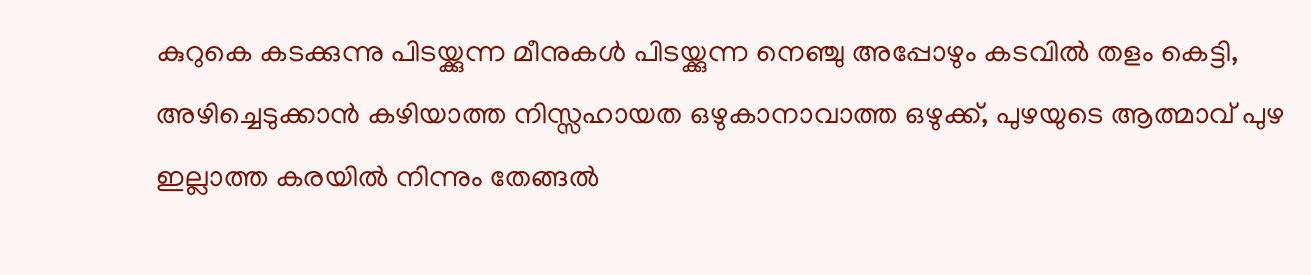കുറുകെ കടക്കുന്നു പിടയ്ക്കുന്ന മീനുകൾ പിടയ്ക്കുന്ന നെഞ്ചു അപ്പോഴും കടവിൽ തളം കെട്ടി, അഴിച്ചെടുക്കാൻ കഴിയാത്ത നിസ്സഹായത ഒഴുകാനാവാത്ത ഒഴുക്ക്, പുഴയുടെ ആത്മാവ് പുഴ ഇല്ലാത്ത കരയിൽ നിന്നും തേങ്ങൽ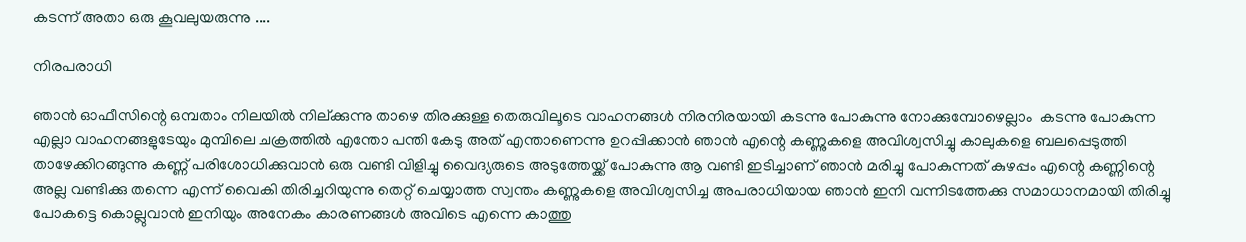കടന്ന് അതാ ഒരു കൂവലുയരുന്നു ....

നിരപരാധി

ഞാൻ ഓഫീസിന്റെ ഒമ്പതാം നിലയിൽ നില്ക്കുന്നു താഴെ തിരക്കുള്ള തെരുവിലൂടെ വാഹനങ്ങൾ നിരനിരയായി കടന്നു പോകുന്നു നോക്കുമ്പോഴെല്ലാം  കടന്നു പോകുന്ന എല്ലാ വാഹനങ്ങളുടേയും മുമ്പിലെ ചക്രത്തിൽ എന്തോ പന്തി കേടു അത് എന്താണെന്നു ഉറപ്പിക്കാൻ ഞാൻ എന്റെ കണ്ണുകളെ അവിശ്വസിച്ചു കാലുകളെ ബലപ്പെടുത്തി താഴേക്കിറങ്ങുന്നു കണ്ണ് പരിശോധിക്കുവാൻ ഒരു വണ്ടി വിളിച്ചു വൈദ്യരുടെ അടുത്തേയ്ക്ക് പോകുന്നു ആ വണ്ടി ഇടിച്ചാണ് ഞാൻ മരിച്ചു പോകുന്നത് കുഴപ്പം എന്റെ കണ്ണിന്റെ അല്ല വണ്ടിക്കു തന്നെ എന്ന് വൈകി തിരിച്ചറിയുന്നു തെറ്റ് ചെയ്യാത്ത സ്വന്തം കണ്ണുകളെ അവിശ്വസിച്ച അപരാധിയായ ഞാൻ ഇനി വന്നിടത്തേക്കു സമാധാനമായി തിരിച്ചു പോകട്ടെ കൊല്ലുവാൻ ഇനിയും അനേകം കാരണങ്ങൾ അവിടെ എന്നെ കാത്തു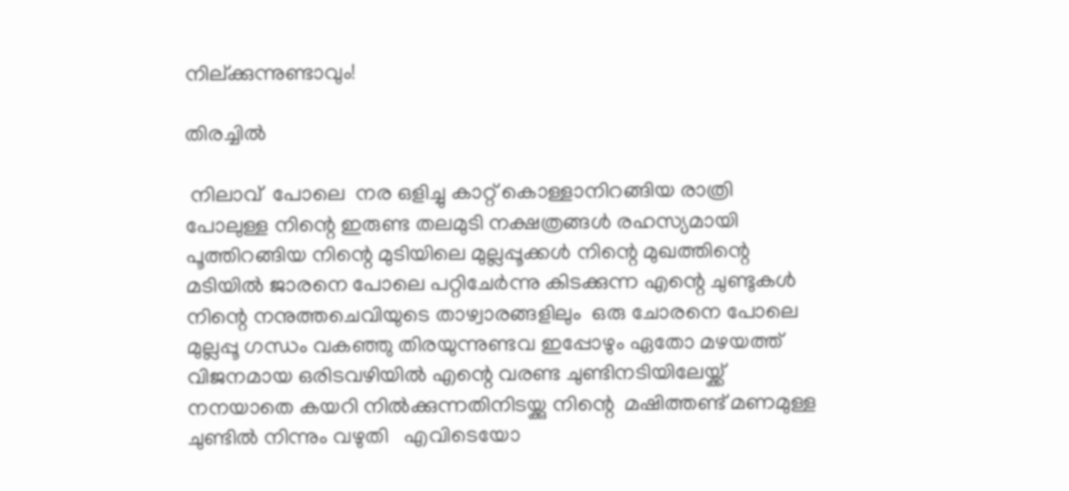നില്ക്കുന്നുണ്ടാവും!

തിരച്ചിൽ

 നിലാവ്  പോലെ  നര ഒളിച്ചു കാറ്റ് കൊള്ളാനിറങ്ങിയ രാത്രി പോലുള്ള നിന്റെ ഇരുണ്ട തലമുടി നക്ഷത്രങ്ങൾ രഹസ്യമായി പൂത്തിറങ്ങിയ നിന്റെ മുടിയിലെ മുല്ലപ്പൂക്കൾ നിന്റെ മുഖത്തിന്റെ മടിയിൽ ജാരനെ പോലെ പറ്റിചേർന്നു കിടക്കുന്ന എന്റെ ചുണ്ടുകൾ നിന്റെ നനുത്തചെവിയുടെ താഴ്വാരങ്ങളിലും  ഒരു ചോരനെ പോലെ മുല്ലപ്പൂ ഗന്ധം വകഞ്ഞു തിരയുന്നുണ്ടവ ഇപ്പോഴും ഏതോ മഴയത്ത് വിജനമായ ഒരിടവഴിയിൽ എന്റെ വരണ്ട ചുണ്ടിനടിയിലേയ്ക്ക് നനയാതെ കയറി നിൽക്കുന്നതിനിടയ്ക്കു നിന്റെ  മഷിത്തണ്ട് മണമുള്ള  ചുണ്ടിൽ നിന്നും വഴുതി   എവിടെയോ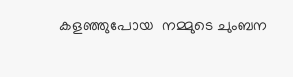കളഞ്ഞുപോയ  നമ്മുടെ ചുംബന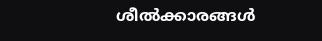ശീൽക്കാരങ്ങൾ